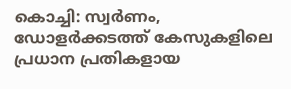കൊച്ചി: സ്വർണം, ഡോളർക്കടത്ത് കേസുകളിലെ പ്രധാന പ്രതികളായ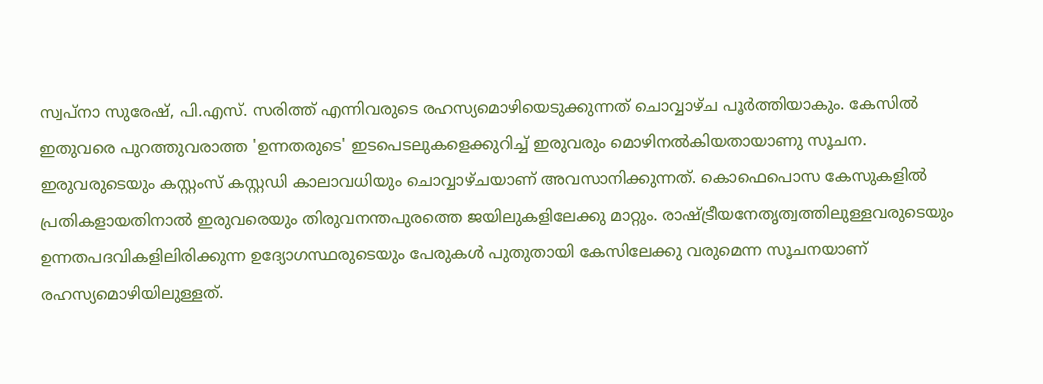സ്വപ്നാ സുരേഷ്, പി.എസ്. സരിത്ത് എന്നിവരുടെ രഹസ്യമൊഴിയെടുക്കുന്നത് ചൊവ്വാഴ്ച പൂർത്തിയാകും. കേസിൽ ഇതുവരെ പുറത്തുവരാത്ത 'ഉന്നതരുടെ' ഇടപെടലുകളെക്കുറിച്ച് ഇരുവരും മൊഴിനൽകിയതായാണു സൂചന. ഇരുവരുടെയും കസ്റ്റംസ് കസ്റ്റഡി കാലാവധിയും ചൊവ്വാഴ്ചയാണ് അവസാനിക്കുന്നത്. കൊഫെപൊസ കേസുകളിൽ പ്രതികളായതിനാൽ ഇരുവരെയും തിരുവനന്തപുരത്തെ ജയിലുകളിലേക്കു മാറ്റും. രാഷ്ട്രീയനേതൃത്വത്തിലുള്ളവരുടെയും ഉന്നതപദവികളിലിരിക്കുന്ന ഉദ്യോഗസ്ഥരുടെയും പേരുകൾ പുതുതായി കേസിലേക്കു വരുമെന്ന സൂചനയാണ് രഹസ്യമൊഴിയിലുള്ളത്.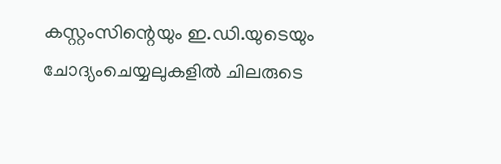കസ്റ്റംസിന്റെയും ഇ.ഡി.യുടെയും ചോദ്യംചെയ്യലുകളിൽ ചിലരുടെ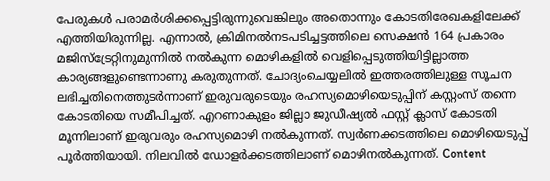പേരുകൾ പരാമർശിക്കപ്പെട്ടിരുന്നുവെങ്കിലും അതൊന്നും കോടതിരേഖകളിലേക്ക് എത്തിയിരുന്നില്ല. എന്നാൽ, ക്രിമിനൽനടപടിച്ചട്ടത്തിലെ സെക്ഷൻ 164 പ്രകാരം മജിസ്ട്രേറ്റിനുമുന്നിൽ നൽകുന്ന മൊഴികളിൽ വെളിപ്പെടുത്തിയിട്ടില്ലാത്ത കാര്യങ്ങളുണ്ടെന്നാണു കരുതുന്നത്. ചോദ്യംചെയ്യലിൽ ഇത്തരത്തിലുള്ള സൂചന ലഭിച്ചതിനെത്തുടർന്നാണ് ഇരുവരുടെയും രഹസ്യമൊഴിയെടുപ്പിന് കസ്റ്റംസ് തന്നെ കോടതിയെ സമീപിച്ചത്. എറണാകുളം ജില്ലാ ജുഡീഷ്യൽ ഫസ്റ്റ് ക്ലാസ് കോടതി മൂന്നിലാണ് ഇരുവരും രഹസ്യമൊഴി നൽകുന്നത്. സ്വർണക്കടത്തിലെ മൊഴിയെടുപ്പ് പൂർത്തിയായി. നിലവിൽ ഡോളർക്കടത്തിലാണ് മൊഴിനൽകുന്നത്. Content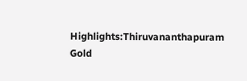Highlights:Thiruvananthapuram Gold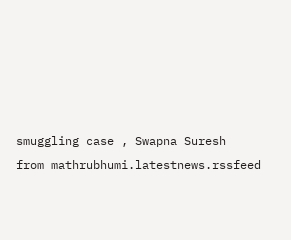smuggling case , Swapna Suresh
from mathrubhumi.latestnews.rssfeed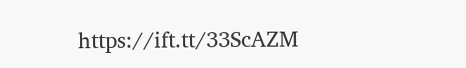https://ift.tt/33ScAZM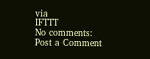via
IFTTT
No comments:
Post a Comment